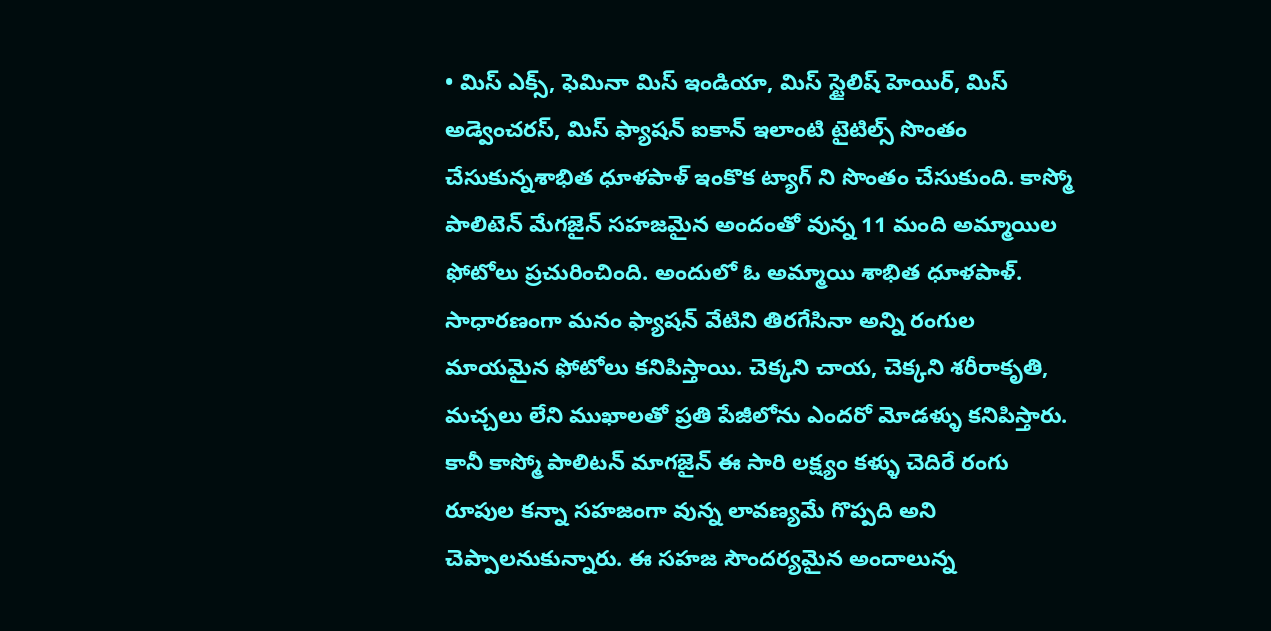• మిస్ ఎక్స్, ఫెమినా మిస్ ఇండియా, మిస్ స్టైలిష్ హెయిర్, మిస్ అడ్వెంచరస్, మిస్ ఫ్యాషన్ ఐకాన్ ఇలాంటి టైటిల్స్ సొంతం చేసుకున్నశాభిత ధూళపాళ్ ఇంకొక ట్యాగ్ ని సొంతం చేసుకుంది. కాస్మో పాలిటెన్ మేగజైన్ సహజమైన అందంతో వున్న 11 మంది అమ్మాయిల ఫోటోలు ప్రచురించింది. అందులో ఓ అమ్మాయి శాభిత ధూళపాళ్. సాధారణంగా మనం ఫ్యాషన్ వేటిని తిరగేసినా అన్ని రంగుల మాయమైన ఫోటోలు కనిపిస్తాయి. చెక్కని చాయ, చెక్కని శరీరాకృతి, మచ్చలు లేని ముఖాలతో ప్రతి పేజీలోను ఎందరో మోడళ్ళు కనిపిస్తారు. కానీ కాస్మో పాలిటన్ మాగజైన్ ఈ సారి లక్ష్యం కళ్ళు చెదిరే రంగు రూపుల కన్నా సహజంగా వున్న లావణ్యమే గొప్పది అని చెప్పాలనుకున్నారు. ఈ సహజ సౌందర్యమైన అందాలున్న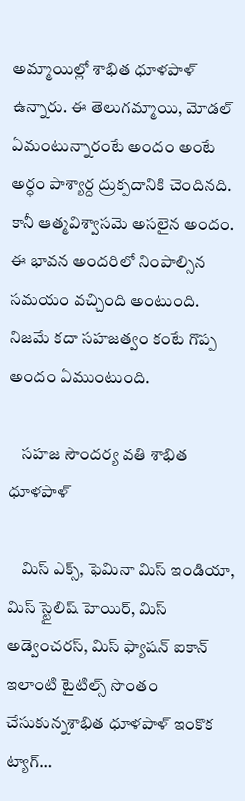అమ్మాయిల్లో శాభిత ధూళపాళ్ ఉన్నారు. ఈ తెలుగమ్మాయి, మోడల్ ఏమంటున్నారంటే అందం అంటే అర్ధం పాశ్యార్ద ద్రుక్పదానికి చెందినది. కానీ ఆత్మవిశ్వాసమె అసలైన అందం. ఈ భావన అందరిలో నింపాల్సిన సమయం వచ్చింది అంటుంది. నిజమే కదా సహజత్వం కంటే గొప్ప అందం ఏముంటుంది.

    సహజ సౌందర్య వతి శాభిత ధూళపాళ్

    మిస్ ఎక్స్, ఫెమినా మిస్ ఇండియా, మిస్ స్టైలిష్ హెయిర్, మిస్ అడ్వెంచరస్, మిస్ ఫ్యాషన్ ఐకాన్ ఇలాంటి టైటిల్స్ సొంతం చేసుకున్నశాభిత ధూళపాళ్ ఇంకొక ట్యాగ్…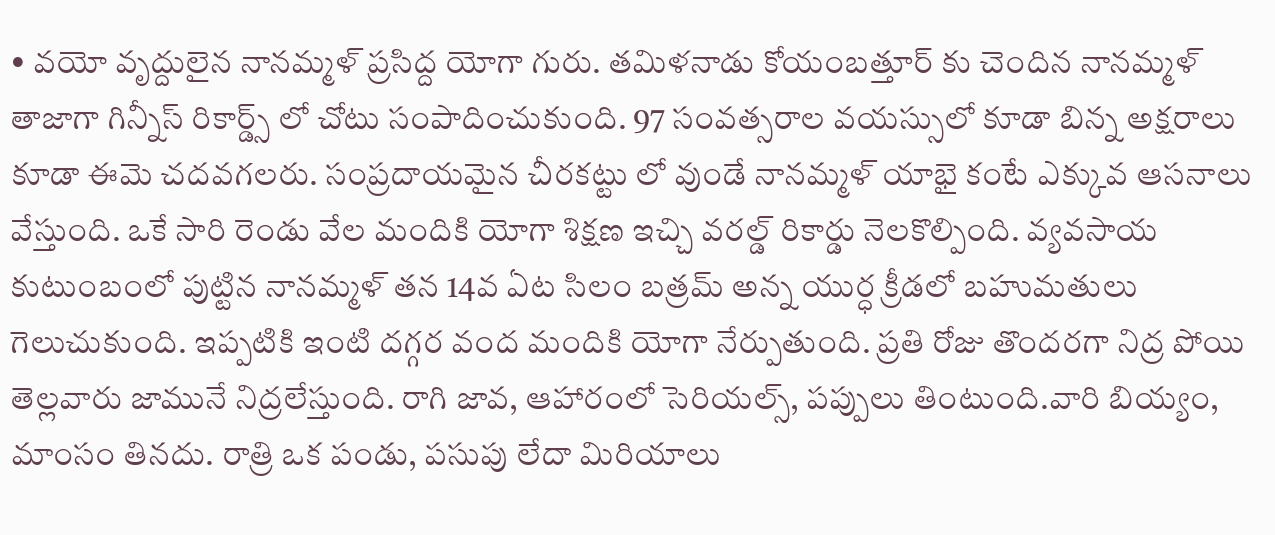• వయో వృద్దులైన నానమ్మళ్ ప్రసిద్ద యోగా గురు. తమిళనాడు కోయంబత్తూర్ కు చెందిన నానమ్మళ్ తాజాగా గిన్నీస్ రికార్డ్స్ లో చోటు సంపాదించుకుంది. 97 సంవత్సరాల వయస్సులో కూడా బిన్న అక్షరాలు కూడా ఈమె చదవగలరు. సంప్రదాయమైన చీరకట్టు లో వుండే నానమ్మళ్ యాభై కంటే ఎక్కువ ఆసనాలు వేస్తుంది. ఒకే సారి రెండు వేల మందికి యోగా శిక్షణ ఇచ్చి వరల్డ్ రికార్డు నెలకొల్పింది. వ్యవసాయ కుటుంబంలో పుట్టిన నానమ్మళ్ తన 14వ ఏట సిలం బత్రమ్ అన్న యుర్ధ క్రీడలో బహుమతులు గెలుచుకుంది. ఇప్పటికి ఇంటి దగ్గర వంద మందికి యోగా నేర్పుతుంది. ప్రతి రోజు తొందరగా నిద్ర పోయి తెల్లవారు జామునే నిద్రలేస్తుంది. రాగి జావ, ఆహారంలో సెరియల్స్, పప్పులు తింటుంది.వారి బియ్యం, మాంసం తినదు. రాత్రి ఒక పండు, పసుపు లేదా మిరియాలు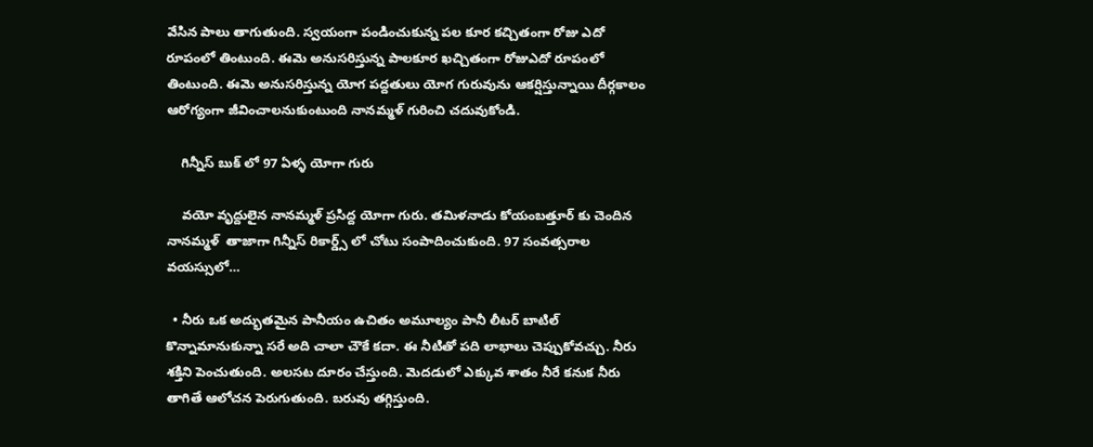వేసిన పాలు తాగుతుంది. స్వయంగా పండించుకున్న పల కూర కచ్చితంగా రోజు ఎదో రూపంలో తింటుంది. ఈమె అనుసరిస్తున్న పాలకూర ఖచ్చితంగా రోజుఎదో రూపంలో తింటుంది. ఈమె అనుసరిస్తున్న యోగ పద్దతులు యోగ గురువును ఆకర్షిస్తున్నాయి దీర్గకాలం ఆరోగ్యంగా జీవించాలనుకుంటుంది నానమ్మళ్ గురించి చదువుకోండి.

    గిన్నీస్ బుక్ లో 97 ఏళ్ళ యోగా గురు

    వయో వృద్దులైన నానమ్మళ్ ప్రసిద్ద యోగా గురు. తమిళనాడు కోయంబత్తూర్ కు చెందిన నానమ్మళ్  తాజాగా గిన్నీస్ రికార్డ్స్ లో చోటు సంపాదించుకుంది. 97 సంవత్సరాల వయస్సులో…

  • నీరు ఒక అద్భుతమైన పానీయం ఉచితం అమూల్యం పానీ లీటర్ బాటిల్ కొన్నామానుకున్నా సరే అది చాలా చౌకే కదా. ఈ నీటితో పది లాభాలు చెప్పుకోవచ్చు. నీరు శక్తిని పెంచుతుంది. అలసట దూరం చేస్తుంది. మెదడులో ఎక్కువ శాతం నీరే కనుక నీరు తాగితే ఆలోచన పెరుగుతుంది. బరువు తగ్గిస్తుంది.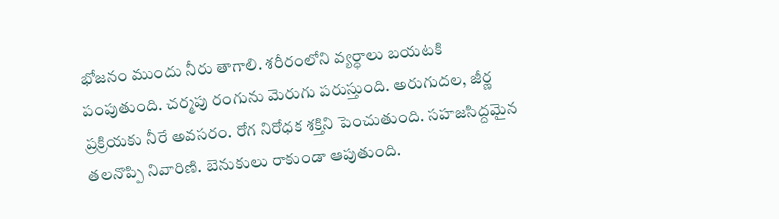భోజనం ముందు నీరు తాగాలి. శరీరంలోని వ్యర్ధాలు బయటకి పంపుతుంది. చర్మపు రంగును మెరుగు పరుస్తుంది. అరుగుదల, జీర్ణ ప్రక్రియకు నీరే అవసరం. రోగ నిరోధక శక్తిని పెంచుతుంది. సహజసిద్దమైన తలనొప్పి నివారిణి. బెనుకులు రాకుండా ఆపుతుంది.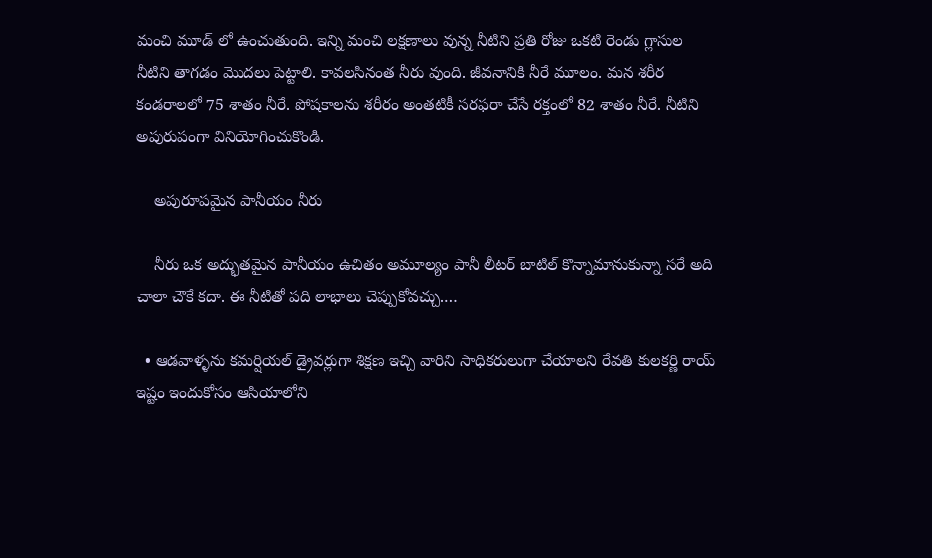మంచి మూడ్ లో ఉంచుతుంది. ఇన్ని మంచి లక్షణాలు వున్న నీటిని ప్రతి రోజు ఒకటి రెండు గ్లాసుల నీటిని తాగడం మొదలు పెట్టాలి. కావలసినంత నీరు వుంది. జీవనానికి నీరే మూలం. మన శరీర కండరాలలో 75 శాతం నీరే. పోషకాలను శరీరం అంతటికీ సరఫరా చేసే రక్తంలో 82 శాతం నీరే. నీటిని అపురుపంగా వినియోగించుకొండి.

    అపురూపమైన పానీయం నీరు

    నీరు ఒక అద్భుతమైన పానీయం ఉచితం అమూల్యం పానీ లీటర్ బాటిల్ కొన్నామానుకున్నా సరే అది చాలా చౌకే కదా. ఈ నీటితో పది లాభాలు చెప్పుకోవచ్చు.…

  • ఆడవాళ్ళను కమర్షియల్ డ్రైవర్లుగా శిక్షణ ఇచ్చి వారిని సాధికరులుగా చేయాలని రేవతి కులకర్ణి రాయ్ ఇష్టం ఇందుకోసం ఆసియాలోని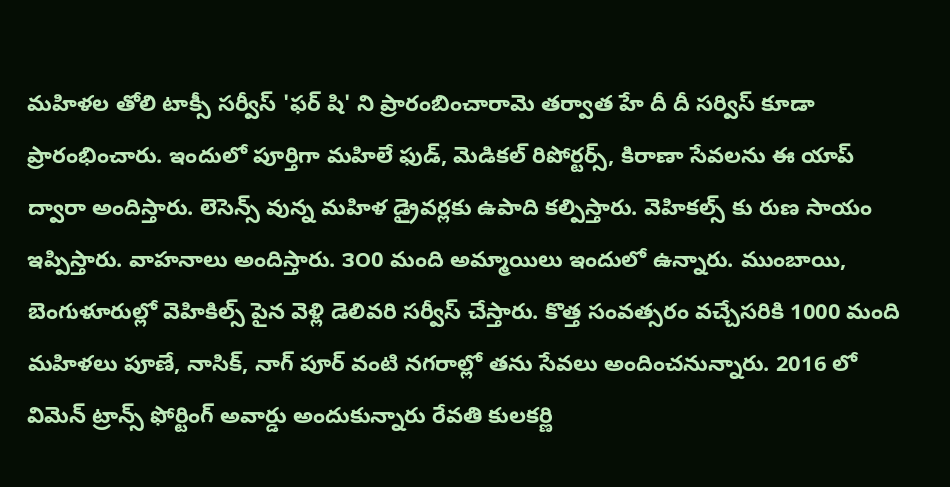మహిళల తోలి టాక్సీ సర్వీస్ 'ఫర్ షి' ని ప్రారంబించారామె తర్వాత హే దీ దీ సర్విస్ కూడా ప్రారంభించారు. ఇందులో పూర్తిగా మహిలే ఫుడ్, మెడికల్ రిపోర్టర్స్, కిరాణా సేవలను ఈ యాప్ ద్వారా అందిస్తారు. లెసెన్స్ వున్న మహిళ డ్రైవర్లకు ఉపాది కల్పిస్తారు. వెహికల్స్ కు రుణ సాయం ఇప్పిస్తారు. వాహనాలు అందిస్తారు. ౩౦0 మంది అమ్మాయిలు ఇందులో ఉన్నారు. ముంబాయి, బెంగుళూరుల్లో వెహికిల్స్ పైన వెళ్లి డెలివరి సర్వీస్ చేస్తారు. కొత్త సంవత్సరం వచ్చేసరికి 1000 మంది మహిళలు పూణే, నాసిక్, నాగ్ పూర్ వంటి నగరాల్లో తను సేవలు అందించనున్నారు. 2016 లో విమెన్ ట్రాన్స్ ఫోర్టింగ్ అవార్డు అందుకున్నారు రేవతి కులకర్ణి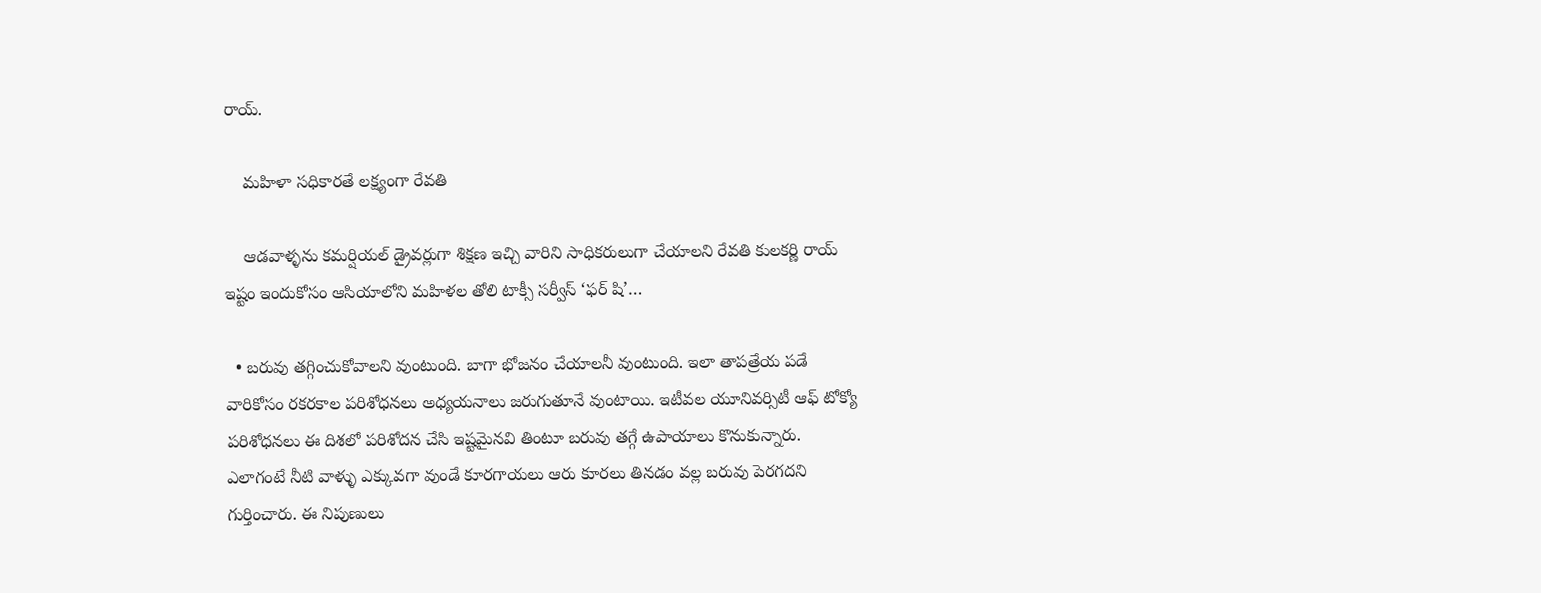రాయ్.

    మహిళా సధికారతే లక్ష్యంగా రేవతి

    ఆడవాళ్ళను కమర్షియల్ డ్రైవర్లుగా శిక్షణ ఇచ్చి వారిని సాధికరులుగా చేయాలని రేవతి కులకర్ణి రాయ్ ఇష్టం ఇందుకోసం ఆసియాలోని మహిళల తోలి టాక్సీ సర్వీస్ ‘ఫర్ షి’…

  • బరువు తగ్గించుకోవాలని వుంటుంది. బాగా భోజనం చేయాలనీ వుంటుంది. ఇలా తాపత్రేయ పడే వారికోసం రకరకాల పరిశోధనలు అధ్యయనాలు జరుగుతూనే వుంటాయి. ఇటీవల యూనివర్సిటీ ఆఫ్ టోక్యో పరిశోధనలు ఈ దిశలో పరిశోదన చేసి ఇష్టమైనవి తింటూ బరువు తగ్గే ఉపాయాలు కొనుకున్నారు. ఎలాగంటే నీటి వాళ్ళు ఎక్కువగా వుండే కూరగాయలు ఆరు కూరలు తినడం వల్ల బరువు పెరగదని గుర్తించారు. ఈ నిపుణులు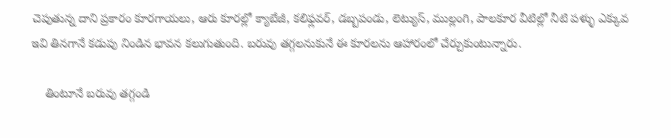చెపుతున్న దాని ప్రకారం కూరగాయలు, ఆరు కూరల్లో క్యాబేజీ, కలిఫ్లవర్, డబ్బపండు, లెట్యుస్, ముల్లంగి, పాలకూర వీటిల్లో నీటి పళ్ళు ఎక్కువ ఇవి తినగానే కడుపు నిండిన భావన కలుగుతుంది. బరువు తగ్గలనుకునే ఈ కూరలను ఆహారంలో చేర్చుకుంటున్నారు.

    తింటూనే బరువు తగ్గండి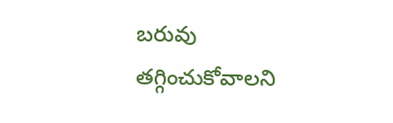బరువు తగ్గించుకోవాలని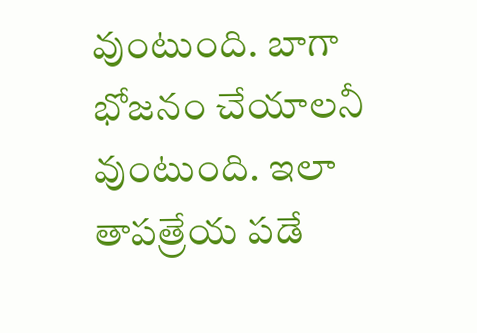వుంటుంది. బాగా భోజనం చేయాలనీ వుంటుంది. ఇలా తాపత్రేయ పడే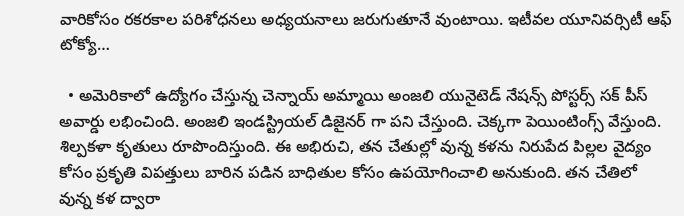వారికోసం రకరకాల పరిశోధనలు అధ్యయనాలు జరుగుతూనే వుంటాయి. ఇటీవల యూనివర్సిటీ ఆఫ్  టోక్యో…

  • అమెరికాలో ఉద్యోగం చేస్తున్న చెన్నాయ్ అమ్మాయి అంజలి యునైటెడ్ నేషన్స్ పోస్టర్స్ సక్ పీస్ అవార్డు లభించింది. అంజలి ఇండస్ట్రియల్ డిజైనర్ గా పని చేస్తుంది. చెక్కగా పెయింటింగ్స్ వేస్తుంది. శిల్పకళా కృతులు రూపొందిస్తుంది. ఈ అభిరుచి, తన చేతుల్లో వున్న కళను నిరుపేద పిల్లల వైద్యం కోసం ప్రకృతి విపత్తులు బారిన పడిన బాధితుల కోసం ఉపయోగించాలి అనుకుంది. తన చేతిలో వున్న కళ ద్వారా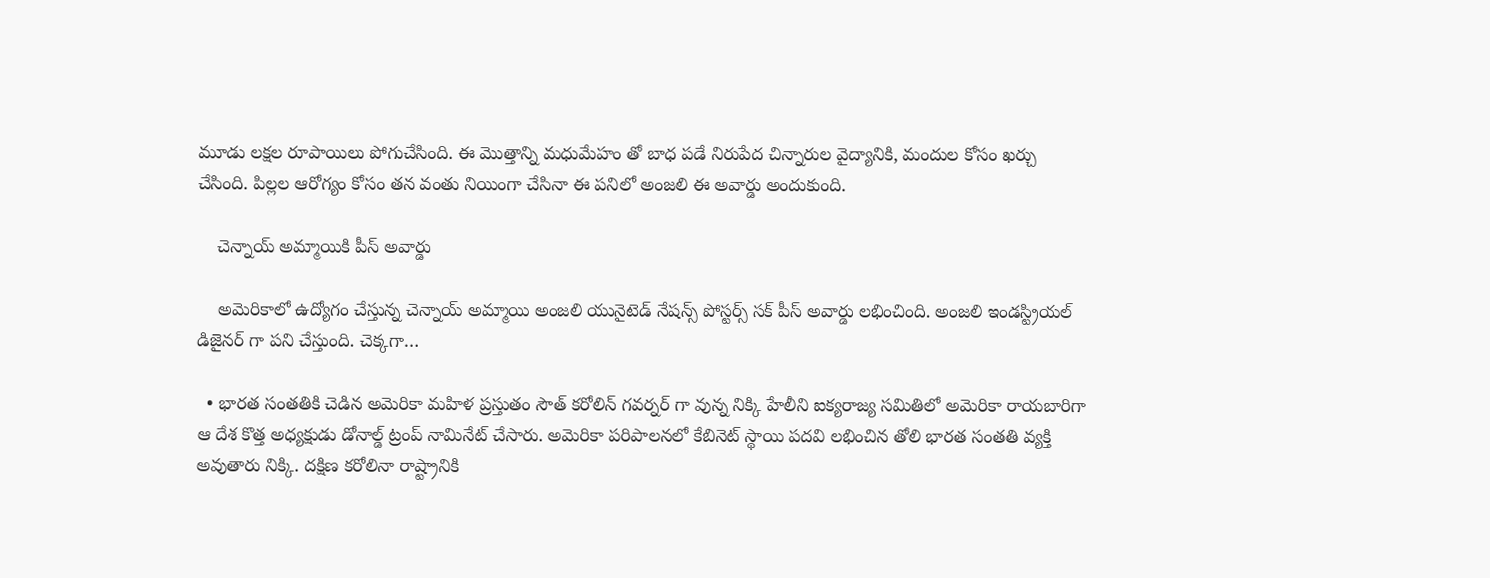మూడు లక్షల రూపాయిలు పోగుచేసింది. ఈ మొత్తాన్ని మధుమేహం తో బాధ పడే నిరుపేద చిన్నారుల వైద్యానికి, మందుల కోసం ఖర్చు చేసింది. పిల్లల ఆరోగ్యం కోసం తన వంతు నియింగా చేసినా ఈ పనిలో అంజలి ఈ అవార్డు అందుకుంది.

    చెన్నాయ్ అమ్మాయికి పీస్ అవార్డు

    అమెరికాలో ఉద్యోగం చేస్తున్న చెన్నాయ్ అమ్మాయి అంజలి యునైటెడ్ నేషన్స్ పోస్టర్స్ సక్ పీస్ అవార్డు లభించింది. అంజలి ఇండస్ట్రియల్ డిజైనర్ గా పని చేస్తుంది. చెక్కగా…

  • భారత సంతతికి చెడిన అమెరికా మహిళ ప్రస్తుతం సౌత్ కరోలిన్ గవర్నర్ గా వున్న నిక్కి హేలీని ఐక్యరాజ్య సమితిలో అమెరికా రాయబారిగా ఆ దేశ కొత్త అధ్యక్షుడు డోనాల్డ్ ట్రంప్ నామినేట్ చేసారు. అమెరికా పరిపాలనలో కేబినెట్ స్థాయి పదవి లభించిన తోలి భారత సంతతి వ్యక్తి అవుతారు నిక్కి. దక్షిణ కరోలినా రాష్ట్రానికి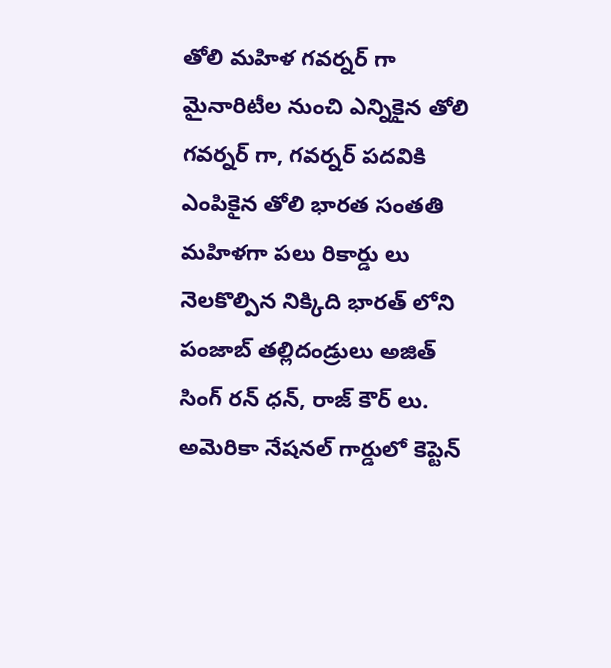తోలి మహిళ గవర్నర్ గా మైనారిటీల నుంచి ఎన్నికైన తోలి గవర్నర్ గా, గవర్నర్ పదవికి ఎంపికైన తోలి భారత సంతతి మహిళగా పలు రికార్డు లు నెలకొల్పిన నిక్కిది భారత్ లోని పంజాబ్ తల్లిదండ్రులు అజిత్ సింగ్ రన్ ధన్, రాజ్ కౌర్ లు. అమెరికా నేషనల్ గార్డులో కెప్టెన్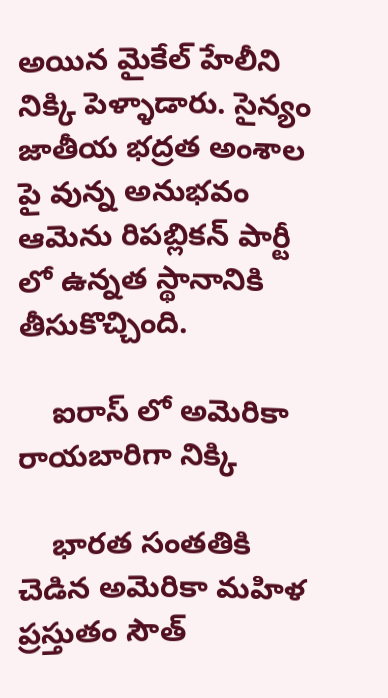అయిన మైకేల్ హేలీని నిక్కి పెళ్ళాడారు. సైన్యం జాతీయ భద్రత అంశాల పై వున్న అనుభవం ఆమెను రిపబ్లికన్ పార్టీ లో ఉన్నత స్థానానికి తీసుకొచ్చింది.

    ఐరాస్ లో అమెరికా రాయబారిగా నిక్కి

    భారత సంతతికి చెడిన అమెరికా మహిళ ప్రస్తుతం సౌత్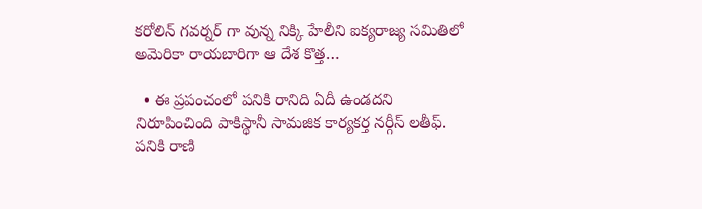కరోలిన్ గవర్నర్ గా వున్న నిక్కి హేలీని ఐక్యరాజ్య సమితిలో అమెరికా రాయబారిగా ఆ దేశ కొత్త…

  • ఈ ప్రపంచంలో పనికి రానిది ఏదీ ఉండదని నిరూపించింది పాకిస్థానీ సామజిక కార్యకర్త నర్గీస్ లతీఫ్. పనికి రాణి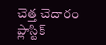చెత్త చెదారం ప్లాస్టిక్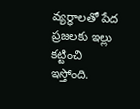వ్యర్ధాలతో పేద ప్రజలకు ఇల్లు కట్టించి ఇస్తోంది.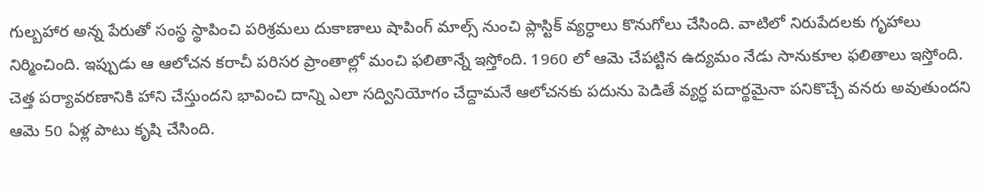గుల్బహార అన్న పేరుతో సంస్థ స్థాపించి పరిశ్రమలు దుకాణాలు షాపింగ్ మాల్స్ నుంచి ప్లాస్టిక్ వ్యర్ధాలు కొనుగోలు చేసింది. వాటిలో నిరుపేదలకు గృహాలు నిర్మించింది. ఇప్పుడు ఆ ఆలోచన కరాచీ పరిసర ప్రాంతాల్లో మంచి ఫలితాన్నే ఇస్తోంది. 1960 లో ఆమె చేపట్టిన ఉద్యమం నేడు సానుకూల ఫలితాలు ఇస్తోంది. చెత్త పర్యావరణానికి హాని చేస్తుందని భావించి దాన్ని ఎలా సద్వినియోగం చేద్దామనే ఆలోచనకు పదును పెడితే వ్యర్ధ పదార్థమైనా పనికొచ్చే వనరు అవుతుందని ఆమె 50 ఏళ్ల పాటు కృషి చేసింది.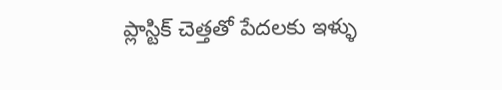ప్లాస్టిక్ చెత్తతో పేదలకు ఇళ్ళు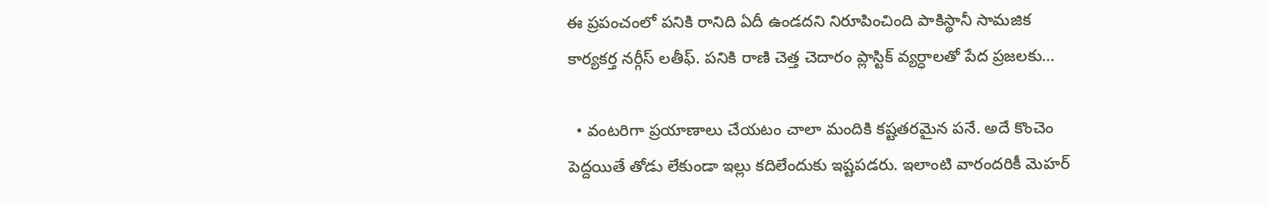ఈ ప్రపంచంలో పనికి రానిది ఏదీ ఉండదని నిరూపించింది పాకిస్థానీ సామజిక కార్యకర్త నర్గీస్ లతీఫ్. పనికి రాణి చెత్త చెదారం ప్లాస్టిక్ వ్యర్ధాలతో పేద ప్రజలకు…

  • వంటరిగా ప్రయాణాలు చేయటం చాలా మందికి కష్టతరమైన పనే. అదే కొంచెం పెద్దయితే తోడు లేకుండా ఇల్లు కదిలేందుకు ఇష్టపడరు. ఇలాంటి వారందరికీ మెహర్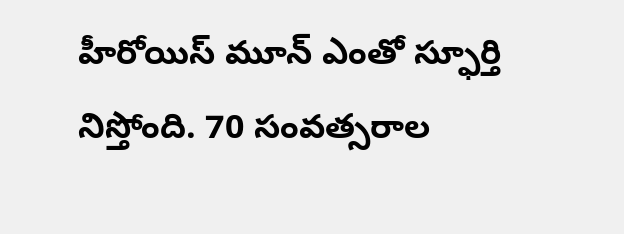హీరోయిస్ మూన్ ఎంతో స్ఫూర్తి నిస్తోంది. 70 సంవత్సరాల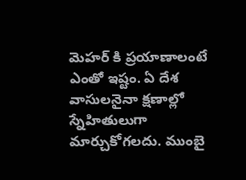మెహర్ కి ప్రయాణాలంటే ఎంతో ఇష్టం. ఏ దేశ వాసులనైనా క్షణాల్లో స్నేహితులుగా మార్చుకోగలదు. ముంబై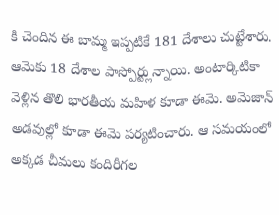కి చెందిన ఈ బామ్మ ఇప్పటికే 181 దేశాలు చుట్టేశారు. ఆమెకు 18 దేశాల పాస్పోర్ట్లున్నాయి. అంటార్కిటికా వెళ్లిన తొలి భారతీయ మహిళ కూడా ఈమె. అమెజాన్ అడవుల్లో కూడా ఈమె పర్యటించారు. ఆ సమయంలో అక్కడ చీమలు కందిరీగల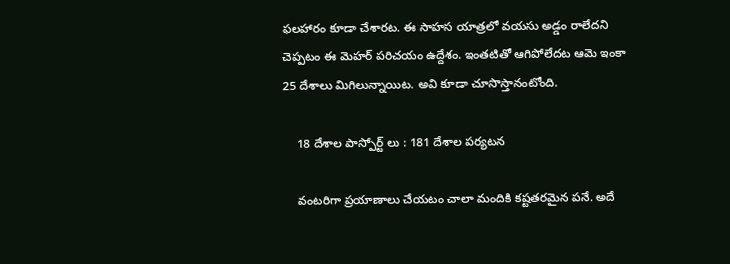ఫలహారం కూడా చేశారట. ఈ సాహస యాత్రలో వయసు అడ్డం రాలేదని చెప్పటం ఈ మెహర్ పరిచయం ఉద్దేశం. ఇంతటితో ఆగిపోలేదట ఆమె ఇంకా 25 దేశాలు మిగిలున్నాయిట. అవి కూడా చూసొస్తానంటోంది.

    18 దేశాల పాస్పోర్ట్ లు : 181 దేశాల పర్యటన

    వంటరిగా ప్రయాణాలు చేయటం చాలా మందికి కష్టతరమైన పనే. అదే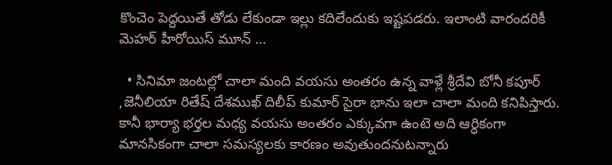కొంచెం పెద్దయితే తోడు లేకుండా ఇల్లు కదిలేందుకు ఇష్టపడరు. ఇలాంటి వారందరికీ మెహర్ హీరోయిస్ మూన్ …

  • సినిమా జంటల్లో చాలా మంది వయసు అంతరం ఉన్న వాళ్లే శ్రీదేవి బోనీ కపూర్ ,జెనీలియా రితేష్ దేశముఖ్ దిలీప్ కుమార్ సైరా భాను ఇలా చాలా మంది కనిపిస్తారు. కానీ భార్యా భర్తల మధ్య వయసు అంతరం ఎక్కువగా ఉంటె అది ఆర్ధికంగా మానసికంగా చాలా సమస్యలకు కారణం అవుతుందనుటన్నారు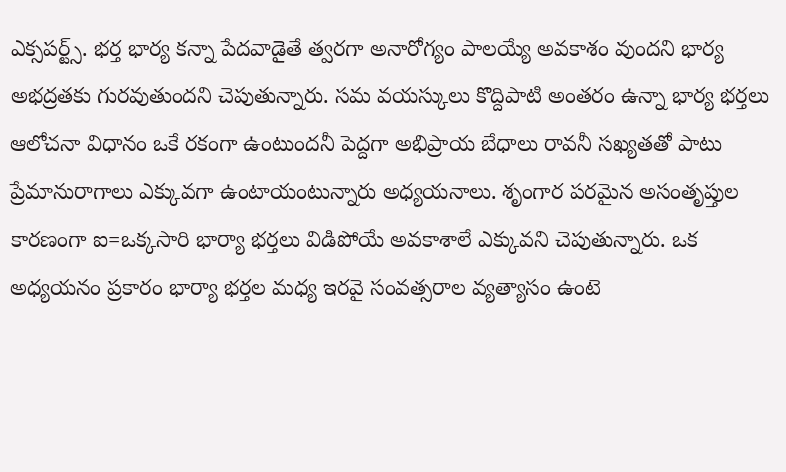ఎక్సపర్ట్స్. భర్త భార్య కన్నా పేదవాడైతే త్వరగా అనారోగ్యం పాలయ్యే అవకాశం వుందని భార్య అభద్రతకు గురవుతుందని చెపుతున్నారు. సమ వయస్కులు కొద్దిపాటి అంతరం ఉన్నా భార్య భర్తలు ఆలోచనా విధానం ఒకే రకంగా ఉంటుందనీ పెద్దగా అభిప్రాయ బేధాలు రావనీ సఖ్యతతో పాటు ప్రేమానురాగాలు ఎక్కువగా ఉంటాయంటున్నారు అధ్యయనాలు. శృంగార పరమైన అసంతృప్తుల కారణంగా ఐ=ఒక్కసారి భార్యా భర్తలు విడిపోయే అవకాశాలే ఎక్కువని చెపుతున్నారు. ఒక అధ్యయనం ప్రకారం భార్యా భర్తల మధ్య ఇరవై సంవత్సరాల వ్యత్యాసం ఉంటె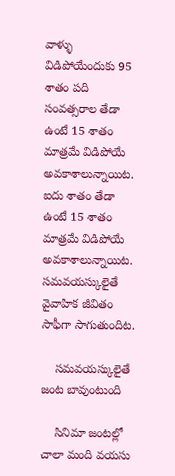వాళ్ళు విడిపోయేందుకు 95 శాతం పది సంవత్సరాల తేడా ఉంటే 15 శాతం మాత్రమే విడిపోయే అవకాశాలున్నాయిట. ఐదు శాతం తేడా ఉంటే 15 శాతం మాత్రమే విడిపోయే అవకాశాలున్నాయిట. సమవయస్కులైతే వైవాహిక జీవితం సాఫీగా సాగుతుందిట.

    సమవయస్కులైతే జంట బావుంటుంది

    సినిమా జంటల్లో చాలా మంది వయసు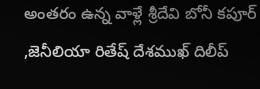అంతరం ఉన్న వాళ్లే శ్రీదేవి బోనీ కపూర్ ,జెనీలియా రితేష్ దేశముఖ్ దిలీప్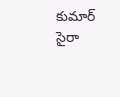కుమార్ సైరా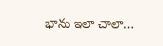భాను ఇలా చాలా…